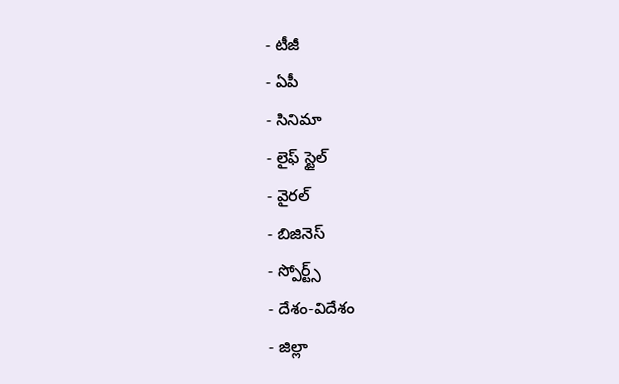- టీజీ
- ఏపీ
- సినిమా
- లైఫ్ స్టైల్
- వైరల్
- బిజినెస్
- స్పోర్ట్స్
- దేశం-విదేశం
- జిల్లా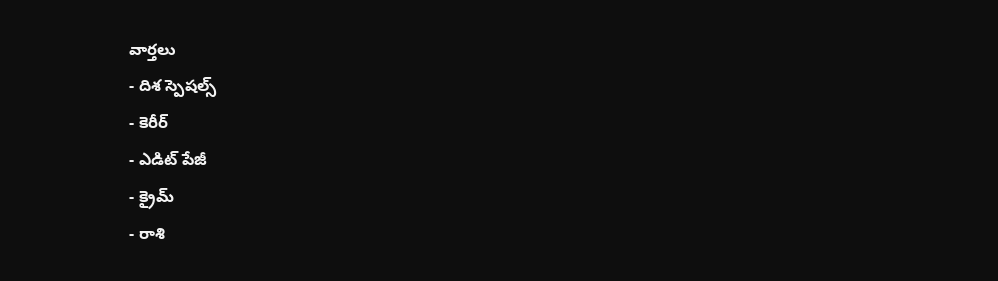వార్తలు
- దిశ స్పెషల్స్
- కెరీర్
- ఎడిట్ పేజీ
- క్రైమ్
- రాశి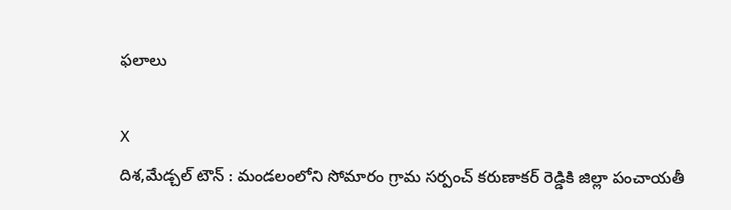ఫలాలు

X
దిశ,మేడ్చల్ టౌన్ : మండలంలోని సోమారం గ్రామ సర్పంచ్ కరుణాకర్ రెడ్డికి జిల్లా పంచాయతీ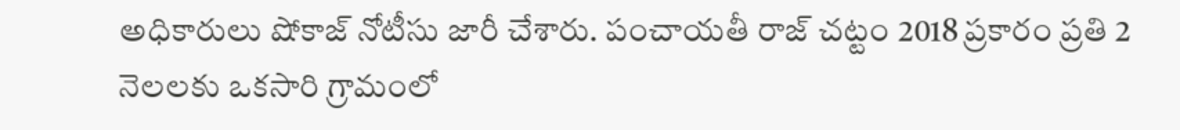అధికారులు షోకాజ్ నోటీసు జారీ చేశారు. పంచాయతీ రాజ్ చట్టం 2018 ప్రకారం ప్రతి 2 నెలలకు ఒకసారి గ్రామంలో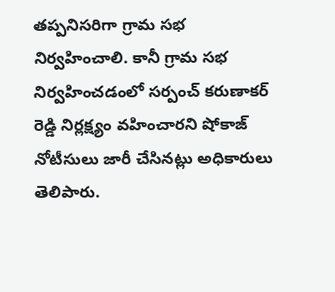తప్పనిసరిగా గ్రామ సభ నిర్వహించాలి. కానీ గ్రామ సభ నిర్వహించడంలో సర్పంచ్ కరుణాకర్ రెడ్డి నిర్లక్ష్యం వహించారని షోకాజ్ నోటీసులు జారీ చేసినట్లు అధికారులు తెలిపారు.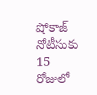షోకాజ్ నోటీసుకు 15 రోజులో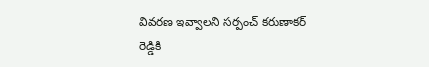వివరణ ఇవ్వాలని సర్పంచ్ కరుణాకర్ రెడ్డికి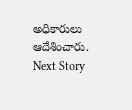అధికారులు ఆదేశించారు.
Next Story